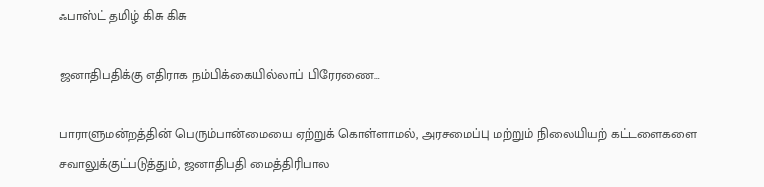ஃபாஸ்ட் தமிழ் கிசு கிசு

ஜனாதிபதிக்கு எதிராக நம்பிக்கையில்லாப் பிரேரணை…

பாராளுமன்றத்தின் பெரும்பான்மையை ஏற்றுக் கொள்ளாமல், அரசமைப்பு மற்றும் நிலையியற் கட்டளைகளை சவாலுக்குட்படுத்தும், ஜனாதிபதி மைத்திரிபால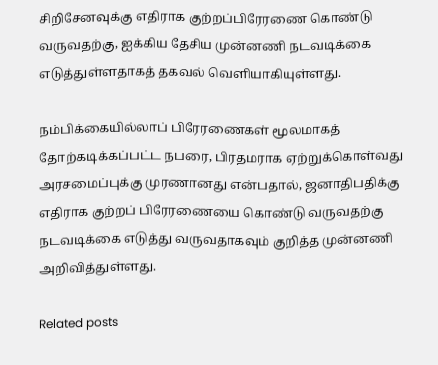சிறிசேனவுக்கு எதிராக குற்றப்பிரேரணை கொண்டு வருவதற்கு, ஐக்கிய தேசிய முன்னணி நடவடிக்கை எடுத்துள்ளதாகத் தகவல் வெளியாகியுள்ளது.

நம்பிக்கையில்லாப் பிரேரணைகள் மூலமாகத் தோற்கடிக்கப்பட்ட நபரை, பிரதமராக ஏற்றுக்கொள்வது அரசமைப்புக்கு முரணானது என்பதால், ஜனாதிபதிக்கு எதிராக குற்றப் பிரேரணையை கொண்டு வருவதற்கு நடவடிக்கை எடுத்து வருவதாகவும் குறித்த முன்னணி அறிவித்துள்ளது.

Related posts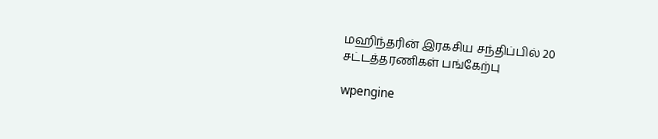மஹிந்தரின் இரகசிய சந்திப்பில் 20 சட்டத்தரணிகள் பங்கேற்பு

wpengine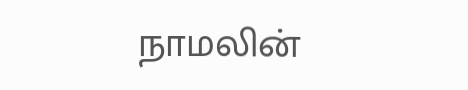நாமலின்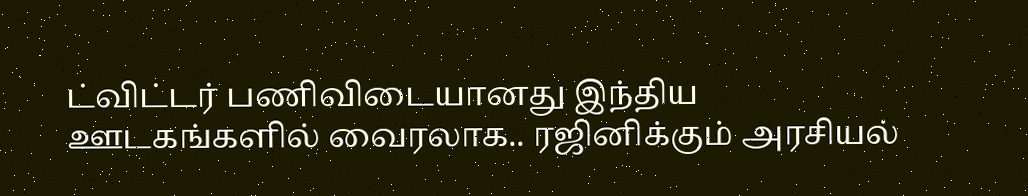ட்விட்டர் பணிவிடையானது இந்திய ஊடகங்களில் வைரலாக.. ரஜினிக்கும் அரசியல்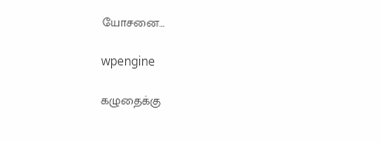யோசனை…

wpengine

கழுதைக்கு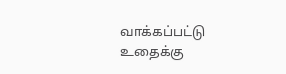வாக்கப்பட்டு உதைக்கு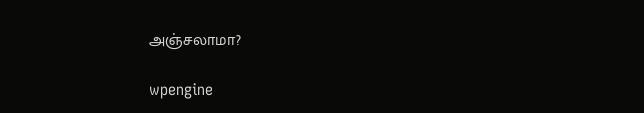அஞ்சலாமா?

wpengine